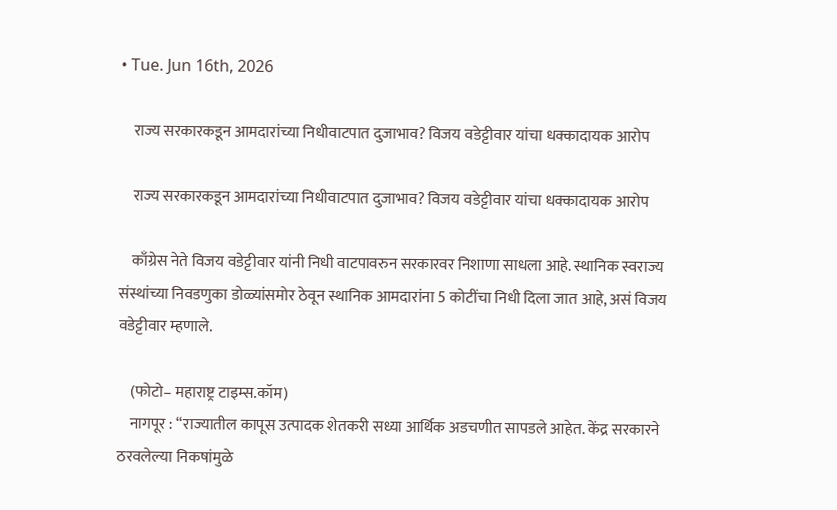• Tue. Jun 16th, 2026

    राज्य सरकारकडून आमदारांच्या निधीवाटपात दुजाभाव? विजय वडेट्टीवार यांचा धक्कादायक आरोप

    राज्य सरकारकडून आमदारांच्या निधीवाटपात दुजाभाव? विजय वडेट्टीवार यांचा धक्कादायक आरोप

    काँग्रेस नेते विजय वडेट्टीवार यांनी निधी वाटपावरुन सरकारवर निशाणा साधला आहे. स्थानिक स्वराज्य संस्थांच्या निवडणुका डोळ्यांसमोर ठेवून स्थानिक आमदारांना 5 कोटींचा निधी दिला जात आहे, असं विजय वडेट्टीवार म्हणाले.

    (फोटो– महाराष्ट्र टाइम्स.कॉम)
    नागपूर : “राज्यातील कापूस उत्पादक शेतकरी सध्या आर्थिक अडचणीत सापडले आहेत. केंद्र सरकारने ठरवलेल्या निकषांमुळे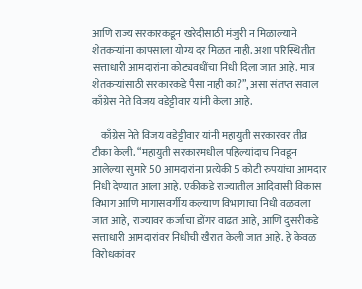आणि राज्य सरकारकडून खरेदीसाठी मंजुरी न मिळाल्याने शेतकऱ्यांना कापसाला योग्य दर मिळत नाही. अशा परिस्थितीत सत्ताधारी आमदारांना कोट्यवधींचा निधी दिला जात आहे. मात्र शेतकऱ्यांसाठी सरकारकडे पैसा नाही का?”, असा संतप्त सवाल काँग्रेस नेते विजय वडेट्टीवार यांनी केला आहे.

    काँग्रेस नेते विजय वडेट्टीवार यांनी महायुती सरकारवर तीव्र टीका केली. “महायुती सरकारमधील पहिल्यांदाच निवडून आलेल्या सुमारे 50 आमदारांना प्रत्येकी 5 कोटी रुपयांचा आमदार निधी देण्यात आला आहे. एकीकडे राज्यातील आदिवासी विकास विभाग आणि मागासवर्गीय कल्याण विभागाचा निधी वळवला जात आहे, राज्यावर कर्जाचा डोंगर वाढत आहे, आणि दुसरीकडे सत्ताधारी आमदारांवर निधीची खैरात केली जात आहे. हे केवळ विरोधकांवर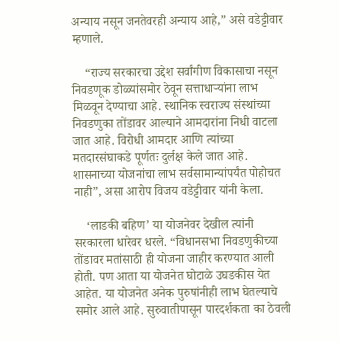अन्याय नसून जनतेवरही अन्याय आहे,” असे वडेट्टीवार म्हणाले.

    “राज्य सरकारचा उद्देश सर्वांगीण विकासाचा नसून निवडणूक डोळ्यांसमोर ठेवून सत्ताधाऱ्यांना लाभ मिळवून देण्याचा आहे. स्थानिक स्वराज्य संस्थांच्या निवडणुका तोंडावर आल्याने आमदारांना निधी वाटला जात आहे. विरोधी आमदार आणि त्यांच्या मतदारसंघाकडे पूर्णतः दुर्लक्ष केले जात आहे. शासनाच्या योजनांचा लाभ सर्वसामान्यांपर्यंत पोहोचत नाही”, असा आरोप विजय वडेट्टीवार यांनी केला.

    ‘लाडकी बहिण’ या योजनेवर देखील त्यांनी सरकारला धारेवर धरले. “विधानसभा निवडणुकीच्या तोंडावर मतांसाठी ही योजना जाहीर करण्यात आली होती. पण आता या योजनेत घोटाळे उघडकीस येत आहेत. या योजनेत अनेक पुरुषांनीही लाभ घेतल्याचे समोर आले आहे. सुरुवातीपासून पारदर्शकता का ठेवली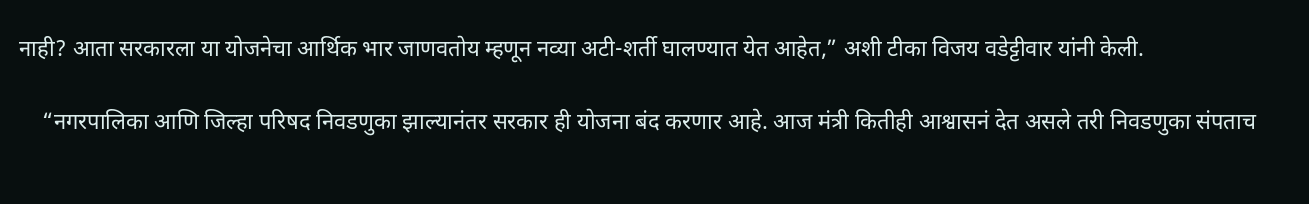नाही? आता सरकारला या योजनेचा आर्थिक भार जाणवतोय म्हणून नव्या अटी-शर्ती घालण्यात येत आहेत,” अशी टीका विजय वडेट्टीवार यांनी केली.

    “नगरपालिका आणि जिल्हा परिषद निवडणुका झाल्यानंतर सरकार ही योजना बंद करणार आहे. आज मंत्री कितीही आश्वासनं देत असले तरी निवडणुका संपताच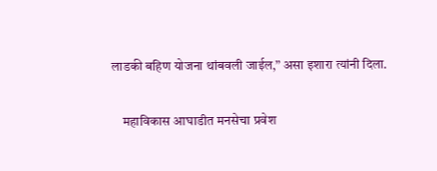लाडकी बहिण योजना थांबवली जाईल,” असा इशारा त्यांनी दिला.

    महाविकास आघाडीत मनसेचा प्रवेश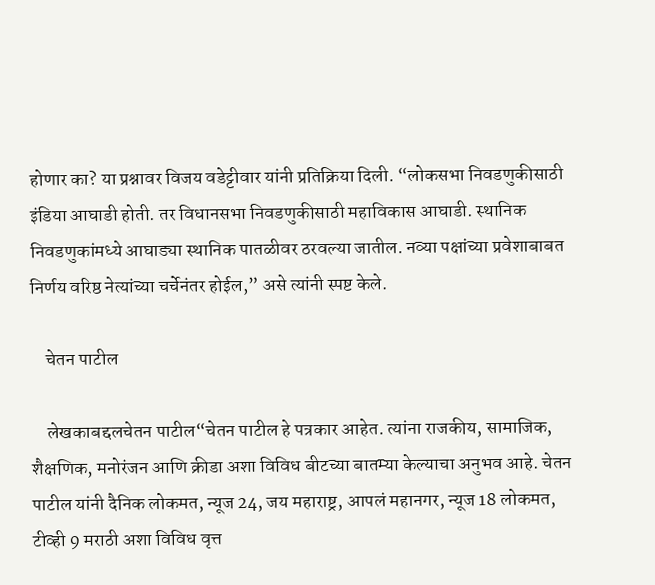होणार का? या प्रश्नावर विजय वडेट्टीवार यांनी प्रतिक्रिया दिली. “लोकसभा निवडणुकीसाठी इंडिया आघाडी होती. तर विधानसभा निवडणुकीसाठी महाविकास आघाडी. स्थानिक निवडणुकांमध्ये आघाड्या स्थानिक पातळीवर ठरवल्या जातील. नव्या पक्षांच्या प्रवेशाबाबत निर्णय वरिष्ठ नेत्यांच्या चर्चेनंतर होईल,” असे त्यांनी स्पष्ट केले.

    चेतन पाटील

    लेखकाबद्दलचेतन पाटील“चेतन पाटील हे पत्रकार आहेत. त्यांना राजकीय, सामाजिक, शैक्षणिक, मनोरंजन आणि क्रीडा अशा विविध बीटच्या बातम्या केल्याचा अनुभव आहे. चेतन पाटील यांनी दैनिक लोकमत, न्यूज 24, जय महाराष्ट्र, आपलं महानगर, न्यूज 18 लोकमत, टीव्ही 9 मराठी अशा विविध वृत्त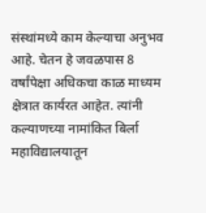संस्थांमध्ये काम केल्याचा अनुभव आहे. चेतन हे जवळपास 8 वर्षांपेक्षा अधिकचा काळ माध्यम क्षेत्रात कार्यरत आहेत. त्यांनी कल्याणच्या नामांकित बिर्ला महाविद्यालयातून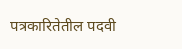पत्रकारितेतील पदवी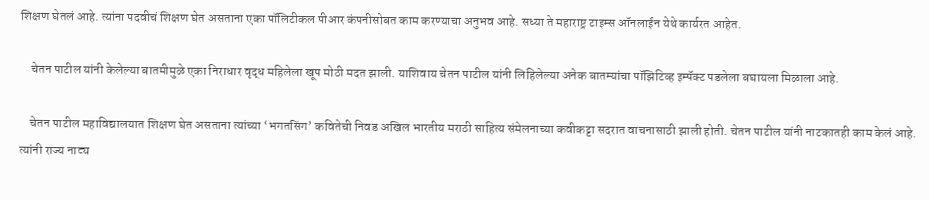शिक्षण घेतलं आहे. त्यांना पदवीचं शिक्षण घेत असताना एका पॉलिटीकल पीआर कंपनीसोबत काम करण्याचा अनुभव आहे. सध्या ते महाराष्ट्र टाइम्स ऑनलाईन येथे कार्यरत आहेत.

    चेतन पाटील यांनी केलेल्या बातमीमुळे एका निराधार वृद्ध महिलेला खूप मोठी मदत झाली. याशिवाय चेतन पाटील यांनी लिहिलेल्या अनेक बातम्यांचा पॉझिटिव्ह इम्पॅक्ट पडलेला बघायला मिळाला आहे.

    चेतन पाटील महाविद्यालयात शिक्षण घेत असताना त्यांच्या ‘भगतसिंग’ कवितेची निवड अखिल भारतीय मराठी साहित्य संमेलनाच्या कवीकट्टा सदरात वाचनासाठी झाली होती. चेतन पाटील यांनी नाटकातही काम केलं आहे. त्यांनी राज्य नाट्य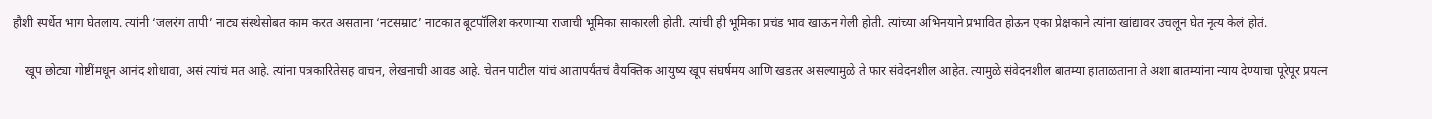हौशी स्पर्धेत भाग घेतलाय. त्यांनी ‘जलरंग तापी’ नाट्य संस्थेसोबत काम करत असताना ‘नटसम्राट’ नाटकात बूटपॉलिश करणाऱ्या राजाची भूमिका साकारली होती. त्यांची ही भूमिका प्रचंड भाव खाऊन गेली होती. त्यांच्या अभिनयाने प्रभावित होऊन एका प्रेक्षकाने त्यांना खांद्यावर उचलून घेत नृत्य केलं होतं.

    खूप छोट्या गोष्टींमधून आनंद शोधावा, असं त्यांचं मत आहे. त्यांना पत्रकारितेसह वाचन, लेखनाची आवड आहे. चेतन पाटील यांचं आतापर्यंतचं वैयक्तिक आयुष्य खूप संघर्षमय आणि खडतर असल्यामुळे ते फार संवेदनशील आहेत. त्यामुळे संवेदनशील बातम्या हाताळताना ते अशा बातम्यांना न्याय देण्याचा पूरेपूर प्रयत्न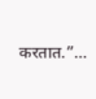करतात.”…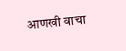आणखी वाचा